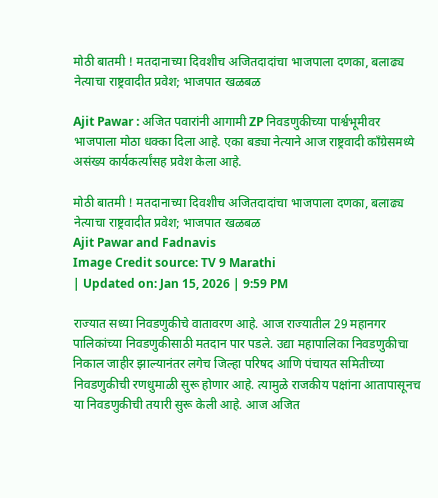मोठी बातमी ! मतदानाच्या दिवशीच अजितदादांचा भाजपाला दणका, बलाढ्य नेत्याचा राष्ट्रवादीत प्रवेश; भाजपात खळबळ

Ajit Pawar : अजित पवारांनी आगामी ZP निवडणुकीच्या पार्श्वभूमीवर भाजपाला मोठा धक्का दिला आहे. एका बड्या नेत्याने आज राष्ट्रवादी काँग्रेसमध्ये असंख्य कार्यकर्त्यांसह प्रवेश केला आहे.

मोठी बातमी ! मतदानाच्या दिवशीच अजितदादांचा भाजपाला दणका, बलाढ्य नेत्याचा राष्ट्रवादीत प्रवेश; भाजपात खळबळ
Ajit Pawar and Fadnavis
Image Credit source: TV 9 Marathi
| Updated on: Jan 15, 2026 | 9:59 PM

राज्यात सध्या निवडणुकीचे वातावरण आहे. आज राज्यातील 29 महानगर पालिकांच्या निवडणुकीसाठी मतदान पार पडले. उद्या महापालिका निवडणुकीचा निकाल जाहीर झाल्यानंतर लगेच जिल्हा परिषद आणि पंचायत समितीच्या निवडणुकीची रणधुमाळी सुरू होणार आहे. त्यामुळे राजकीय पक्षांना आतापासूनच या निवडणुकीची तयारी सुरू केली आहे. आज अजित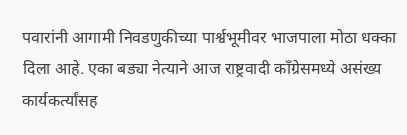पवारांनी आगामी निवडणुकीच्या पार्श्वभूमीवर भाजपाला मोठा धक्का दिला आहे. एका बड्या नेत्याने आज राष्ट्रवादी काँग्रेसमध्ये असंख्य कार्यकर्त्यांसह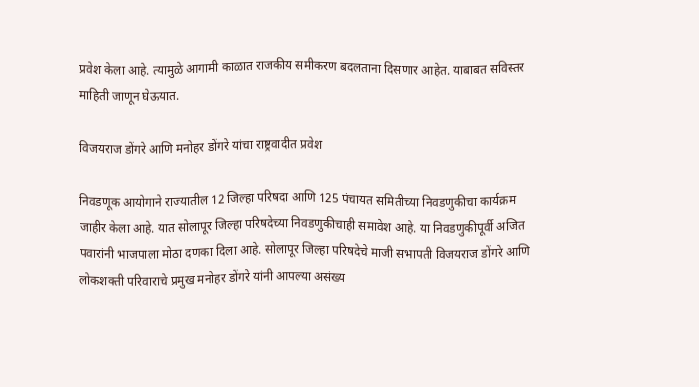प्रवेश केला आहे. त्यामुळे आगामी काळात राजकीय समीकरण बदलताना दिसणार आहेत. याबाबत सविस्तर माहिती जाणून घेऊयात.

विजयराज डोंगरे आणि मनोहर डोंगरे यांचा राष्ट्रवादीत प्रवेश

निवडणूक आयोगाने राज्यातील 12 जिल्हा परिषदा आणि 125 पंचायत समितीच्या निवडणुकीचा कार्यक्रम जाहीर केला आहे. यात सोलापूर जिल्हा परिषदेच्या निवडणुकीचाही समावेश आहे. या निवडणुकीपूर्वी अजित पवारांनी भाजपाला मोठा दणका दिला आहे. सोलापूर जिल्हा परिषदेचे माजी सभापती विजयराज डोंगरे आणि लोकशक्ती परिवाराचे प्रमुख मनोहर डोंगरे यांनी आपल्या असंख्य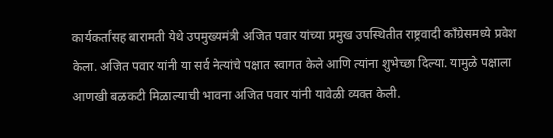कार्यकर्तांसह बारामती येथे उपमुख्यमंत्री अजित पवार यांच्या प्रमुख उपस्थितीत राष्ट्रवादी काँग्रेसमध्ये प्रवेश केला. अजित पवार यांनी या सर्व नेत्यांचे पक्षात स्वागत केले आणि त्यांना शुभेच्छा दिल्या. यामुळे पक्षाला आणखी बळकटी मिळाल्याची भावना अजित पवार यांनी यावेळी व्यक्त केली.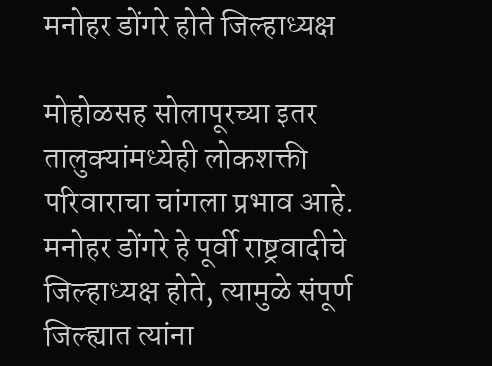मनोहर डोंगरे होते जिल्हाध्यक्ष

मोहोळसह सोलापूरच्या इतर तालुक्यांमध्येही लोकशक्ती परिवाराचा चांगला प्रभाव आहे. मनोहर डोंगरे हे पूर्वी राष्ट्रवादीचे जिल्हाध्यक्ष होते, त्यामुळे संपूर्ण जिल्ह्यात त्यांना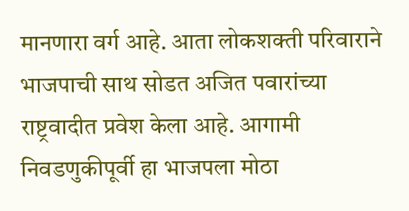मानणारा वर्ग आहे. आता लोकशक्ती परिवाराने भाजपाची साथ सोडत अजित पवारांच्या राष्ट्रवादीत प्रवेश केला आहे. आगामी निवडणुकीपूर्वी हा भाजपला मोठा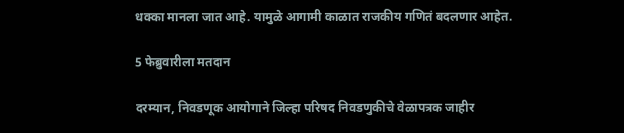धक्का मानला जात आहे. यामुळे आगामी काळात राजकीय गणितं बदलणार आहेत.

5 फेब्रुवारीला मतदान

दरम्यान, निवडणूक आयोगाने जिल्हा परिषद निवडणुकीचे वेळापत्रक जाहीर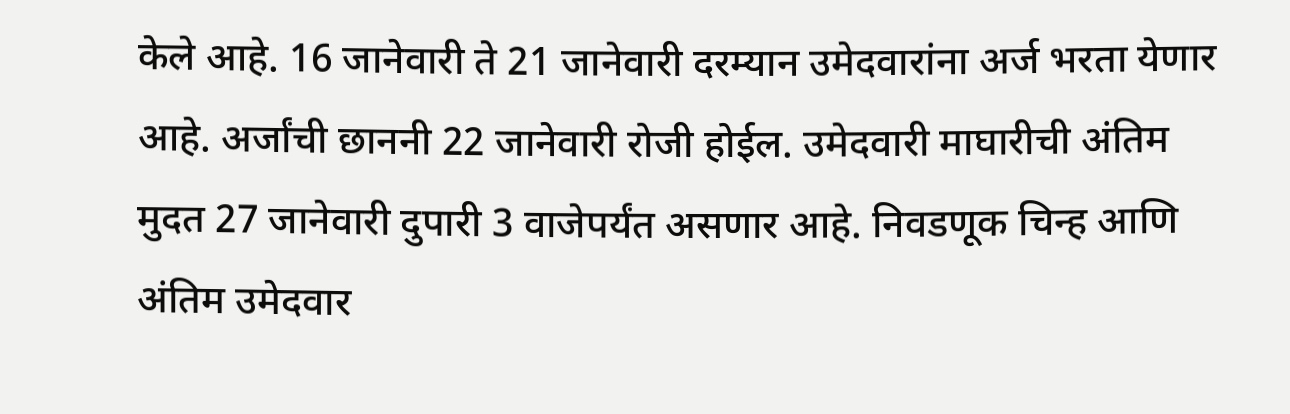केले आहे. 16 जानेवारी ते 21 जानेवारी दरम्यान उमेदवारांना अर्ज भरता येणार आहे. अर्जांची छाननी 22 जानेवारी रोजी होईल. उमेदवारी माघारीची अंतिम मुदत 27 जानेवारी दुपारी 3 वाजेपर्यंत असणार आहे. निवडणूक चिन्ह आणि अंतिम उमेदवार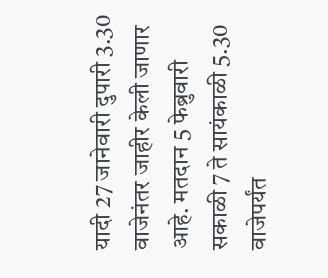यादी 27 जानेवारी दुपारी 3.30 वाजेनंतर जाहीर केली जाणार आहे. मतदान 5 फेब्रुवारी सकाळी 7 ते सायंकाळी 5.30 वाजेपर्यंत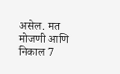असेल. मत मोजणी आणि निकाल 7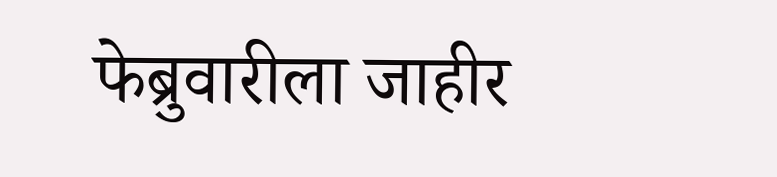फेब्रुवारीला जाहीर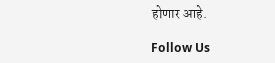होणार आहे.

Follow Us